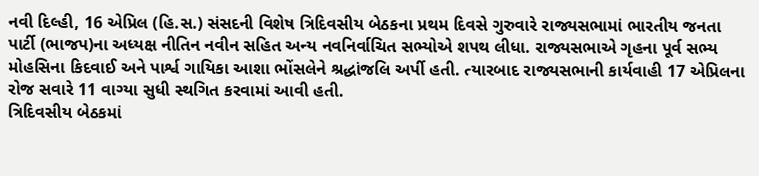નવી દિલ્હી, 16 એપ્રિલ (હિ.સ.) સંસદની વિશેષ ત્રિદિવસીય બેઠકના પ્રથમ દિવસે ગુરુવારે રાજ્યસભામાં ભારતીય જનતા પાર્ટી (ભાજપ)ના અધ્યક્ષ નીતિન નવીન સહિત અન્ય નવનિર્વાચિત સભ્યોએ શપથ લીધા. રાજ્યસભાએ ગૃહના પૂર્વ સભ્ય મોહસિના કિદવાઈ અને પાર્શ્વ ગાયિકા આશા ભોંસલેને શ્રદ્ધાંજલિ અર્પી હતી. ત્યારબાદ રાજ્યસભાની કાર્યવાહી 17 એપ્રિલના રોજ સવારે 11 વાગ્યા સુધી સ્થગિત કરવામાં આવી હતી.
ત્રિદિવસીય બેઠકમાં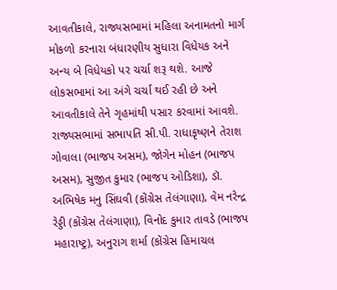આવતીકાલે, રાજ્યસભામાં મહિલા અનામતનો માર્ગ મોકળો કરનારા બંધારણીય સુધારા વિધેયક અને અન્ય બે વિધેયકો પર ચર્ચા શરૂ થશે. આજે લોકસભામાં આ અંગે ચર્ચા થઈ રહી છે અને આવતીકાલે તેને ગૃહમાંથી પસાર કરવામાં આવશે.
રાજ્યસભામાં સભાપતિ સી.પી. રાધાકૃષ્ણને તેરાશ ગોવાલા (ભાજપ અસમ), જોગેન મોહન (ભાજપ અસમ), સુજીત કુમાર (ભાજપ ઓડિશા), ડૉ. અભિષેક મનુ સિંઘવી (કોંગ્રેસ તેલંગાણા), વેમ નરેન્દ્ર રેડ્ડી (કોંગ્રેસ તેલંગાણા), વિનોદ કુમાર તાવડે (ભાજપ મહારાષ્ટ્ર), અનુરાગ શર્મા (કોંગ્રેસ હિમાચલ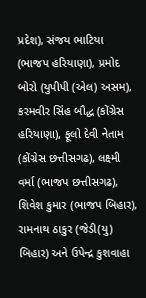પ્રદેશ), સંજય ભાટિયા (ભાજપ હરિયાણા), પ્રમોદ બોરો (યુપીપી (એલ) અસમ), કરમવીર સિંહ બૌદ્ધ (કોંગ્રેસ હરિયાણા), ફૂલો દેવી નેતામ (કોંગ્રેસ છત્તીસગઢ), લક્ષ્મી વર્મા (ભાજપ છત્તીસગઢ), શિવેશ કુમાર (ભાજપ બિહાર), રામનાથ ઠાકુર (જેડી(યુ) બિહાર) અને ઉપેન્દ્ર કુશવાહા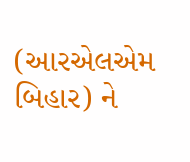(આરએલએમ બિહાર) ને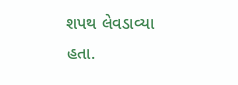શપથ લેવડાવ્યા હતા.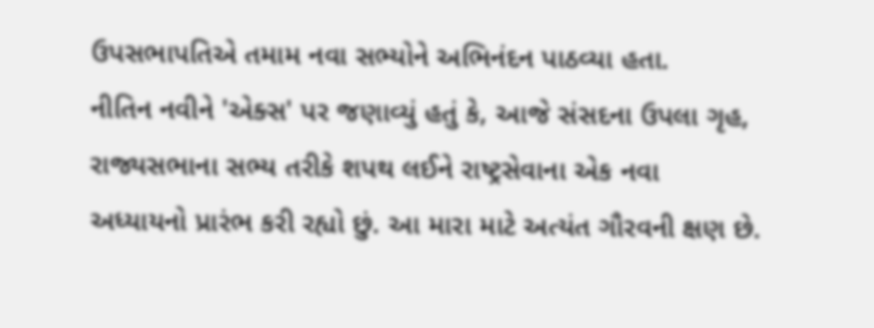ઉપસભાપતિએ તમામ નવા સભ્યોને અભિનંદન પાઠવ્યા હતા.
નીતિન નવીને 'એક્સ' પર જણાવ્યું હતું કે, આજે સંસદના ઉપલા ગૃહ, રાજ્યસભાના સભ્ય તરીકે શપથ લઈને રાષ્ટ્રસેવાના એક નવા અધ્યાયનો પ્રારંભ કરી રહ્યો છું. આ મારા માટે અત્યંત ગૌરવની ક્ષણ છે.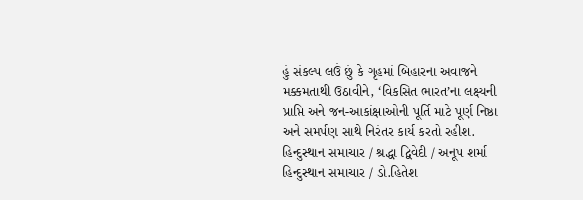હું સંકલ્પ લઉં છું કે ગૃહમાં બિહારના અવાજને મક્કમતાથી ઉઠાવીને, ‘વિકસિત ભારત’ના લક્ષ્યની પ્રાપ્તિ અને જન-આકાંક્ષાઓની પૂર્તિ માટે પૂર્ણ નિષ્ઠા અને સમર્પણ સાથે નિરંતર કાર્ય કરતો રહીશ.
હિન્દુસ્થાન સમાચાર / શ્રદ્ધા દ્વિવેદી / અનૂપ શર્મા
હિન્દુસ્થાન સમાચાર / ડો.હિતેશ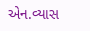એન.વ્યાસ